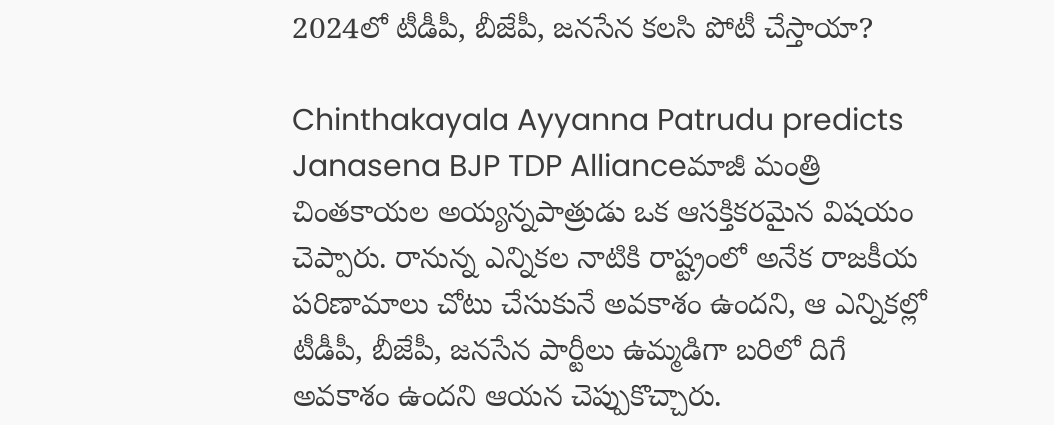2024లో టీడీపీ, బీజేపీ, జనసేన కలసి పోటీ చేస్తాయా?

Chinthakayala Ayyanna Patrudu predicts Janasena BJP TDP Allianceమాజీ మంత్రి చింతకాయల అయ్యన్నపాత్రుడు ఒక ఆసక్తికరమైన విషయం చెప్పారు. రానున్న ఎన్నికల నాటికి రాష్ట్రంలో అనేక రాజకీయ పరిణామాలు చోటు చేసుకునే అవకాశం ఉందని, ఆ ఎన్నికల్లో టీడీపీ, బీజేపీ, జనసేన పార్టీలు ఉమ్మడిగా బరిలో దిగే అవకాశం ఉందని ఆయన చెప్పుకొచ్చారు.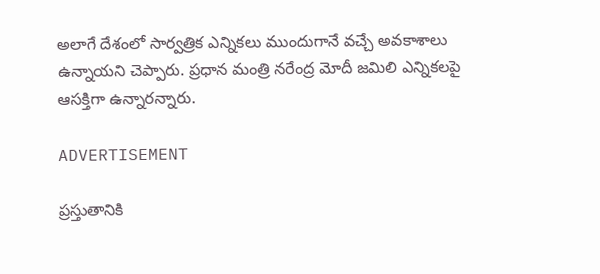అలాగే దేశంలో సార్వత్రిక ఎన్నికలు ముందుగానే వచ్చే అవకాశాలు ఉన్నాయని చెప్పారు. ప్రధాన మంత్రి నరేంద్ర మోదీ జమిలి ఎన్నికలపై ఆసక్తిగా ఉన్నారన్నారు.

ADVERTISEMENT

ప్రస్తుతానికి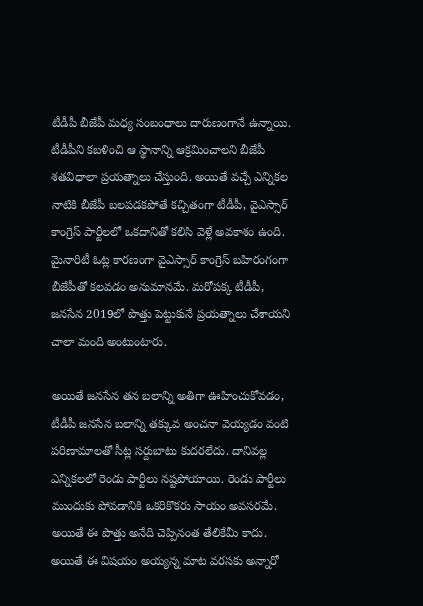టీడీపీ బీజేపీ మధ్య సంబంధాలు దారుణంగానే ఉన్నాయి. టీడీపీని కబళించి ఆ స్థానాన్ని ఆక్రమించాలని బీజేపీ శతవిధాలా ప్రయత్నాలు చేస్తుంది. అయితే వచ్చే ఎన్నికల నాటికి బీజేపీ బలపడకపోతే కచ్చితంగా టీడీపీ, వైఎస్సార్ కాంగ్రెస్ పార్టీలలో ఒకదానితో కలిసి వెళ్లే అవకాశం ఉంది. మైనారిటీ ఓట్ల కారణంగా వైఎస్సార్ కాంగ్రెస్ బహిరంగంగా బీజేపీతో కలవడం అనుమానమే. మరోపక్క టీడీపీ, జనసేన 2019లో పొత్తు పెట్టుకునే ప్రయత్నాలు చేశాయని చాలా మంది అంటుంటారు.

అయితే జనసేన తన బలాన్ని అతిగా ఊహించుకోవడం, టీడీపీ జనసేన బలాన్ని తక్కువ అంచనా వెయ్యడం వంటి పరిణామాలతో సీట్ల సర్దుబాటు కుదరలేదు. దానివల్ల ఎన్నికలలో రెండు పార్టీలు నష్టపోయాయి. రెండు పార్టీలు ముందుకు పోవడానికి ఒకరికొకరు సాయం అవసరమే. అయితే ఈ పొత్తు అనేది చెప్పినంత తేలికేమీ కాదు. అయితే ఈ విషయం అయ్యన్న మాట వరసకు అన్నారో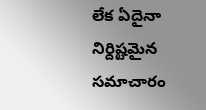లేక ఏదైనా నిర్దిష్టమైన సమాచారం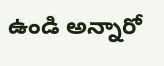ఉండి అన్నారో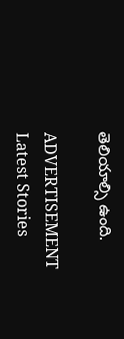తెలియాల్సి ఉంది.

ADVERTISEMENT
Latest Stories